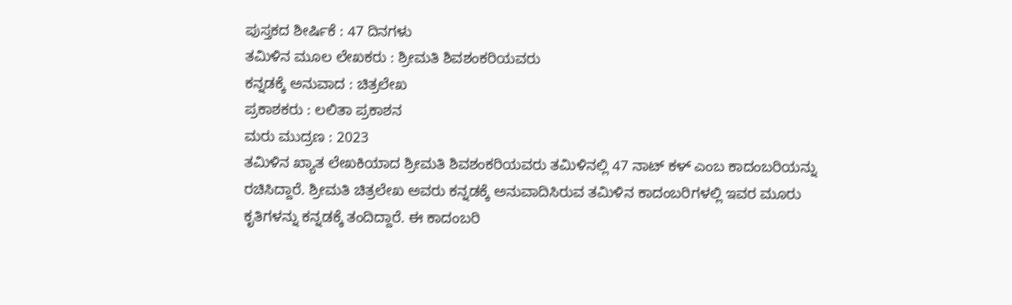ಪುಸ್ತಕದ ಶೀರ್ಷಿಕೆ : 47 ದಿನಗಳು
ತಮಿಳಿನ ಮೂಲ ಲೇಖಕರು : ಶ್ರೀಮತಿ ಶಿವಶಂಕರಿಯವರು
ಕನ್ನಡಕ್ಕೆ ಅನುವಾದ : ಚಿತ್ರಲೇಖ
ಪ್ರಕಾಶಕರು : ಲಲಿತಾ ಪ್ರಕಾಶನ
ಮರು ಮುದ್ರಣ : 2023
ತಮಿಳಿನ ಖ್ಯಾತ ಲೇಖಕಿಯಾದ ಶ್ರೀಮತಿ ಶಿವಶಂಕರಿಯವರು ತಮಿಳಿನಲ್ಲಿ 47 ನಾಟ್ ಕಳ್ ಎಂಬ ಕಾದಂಬರಿಯನ್ನು ರಚಿಸಿದ್ದಾರೆ. ಶ್ರೀಮತಿ ಚಿತ್ರಲೇಖ ಅವರು ಕನ್ನಡಕ್ಕೆ ಅನುವಾದಿಸಿರುವ ತಮಿಳಿನ ಕಾದಂಬರಿಗಳಲ್ಲಿ ಇವರ ಮೂರು ಕೃತಿಗಳನ್ನು ಕನ್ನಡಕ್ಕೆ ತಂದಿದ್ದಾರೆ. ಈ ಕಾದಂಬರಿ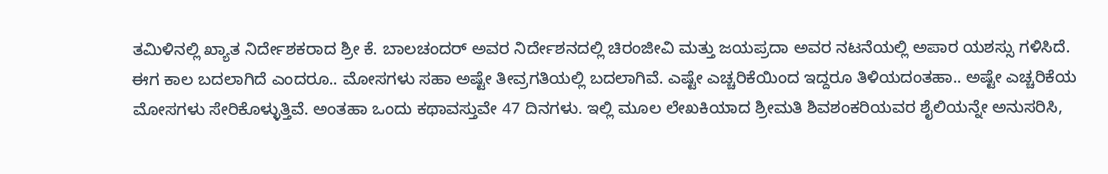ತಮಿಳಿನಲ್ಲಿ ಖ್ಯಾತ ನಿರ್ದೇಶಕರಾದ ಶ್ರೀ ಕೆ. ಬಾಲಚಂದರ್ ಅವರ ನಿರ್ದೇಶನದಲ್ಲಿ ಚಿರಂಜೀವಿ ಮತ್ತು ಜಯಪ್ರದಾ ಅವರ ನಟನೆಯಲ್ಲಿ ಅಪಾರ ಯಶಸ್ಸು ಗಳಿಸಿದೆ.
ಈಗ ಕಾಲ ಬದಲಾಗಿದೆ ಎಂದರೂ.. ಮೋಸಗಳು ಸಹಾ ಅಷ್ಟೇ ತೀವ್ರಗತಿಯಲ್ಲಿ ಬದಲಾಗಿವೆ. ಎಷ್ಟೇ ಎಚ್ಚರಿಕೆಯಿಂದ ಇದ್ದರೂ ತಿಳಿಯದಂತಹಾ.. ಅಷ್ಟೇ ಎಚ್ಚರಿಕೆಯ ಮೋಸಗಳು ಸೇರಿಕೊಳ್ಳುತ್ತಿವೆ. ಅಂತಹಾ ಒಂದು ಕಥಾವಸ್ತುವೇ 47 ದಿನಗಳು. ಇಲ್ಲಿ ಮೂಲ ಲೇಖಕಿಯಾದ ಶ್ರೀಮತಿ ಶಿವಶಂಕರಿಯವರ ಶೈಲಿಯನ್ನೇ ಅನುಸರಿಸಿ,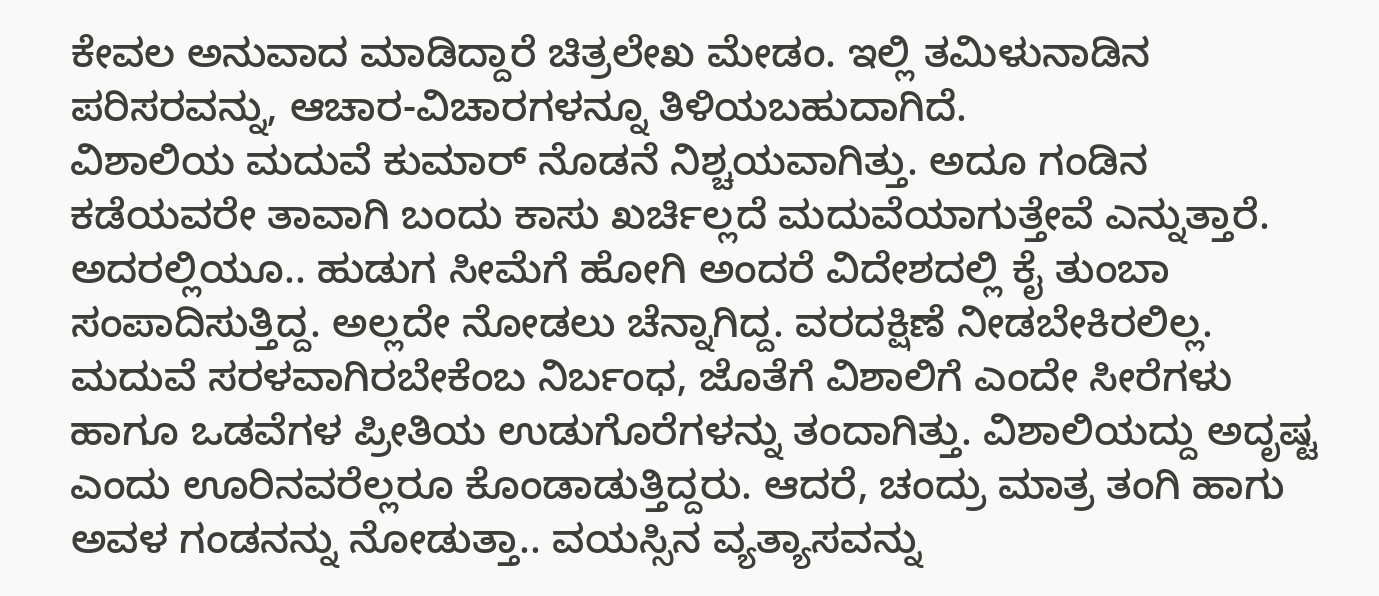ಕೇವಲ ಅನುವಾದ ಮಾಡಿದ್ದಾರೆ ಚಿತ್ರಲೇಖ ಮೇಡಂ. ಇಲ್ಲಿ ತಮಿಳುನಾಡಿನ ಪರಿಸರವನ್ನು, ಆಚಾರ-ವಿಚಾರಗಳನ್ನೂ ತಿಳಿಯಬಹುದಾಗಿದೆ.
ವಿಶಾಲಿಯ ಮದುವೆ ಕುಮಾರ್ ನೊಡನೆ ನಿಶ್ಚಯವಾಗಿತ್ತು. ಅದೂ ಗಂಡಿನ ಕಡೆಯವರೇ ತಾವಾಗಿ ಬಂದು ಕಾಸು ಖರ್ಚಿಲ್ಲದೆ ಮದುವೆಯಾಗುತ್ತೇವೆ ಎನ್ನುತ್ತಾರೆ. ಅದರಲ್ಲಿಯೂ.. ಹುಡುಗ ಸೀಮೆಗೆ ಹೋಗಿ ಅಂದರೆ ವಿದೇಶದಲ್ಲಿ ಕೈ ತುಂಬಾ ಸಂಪಾದಿಸುತ್ತಿದ್ದ. ಅಲ್ಲದೇ ನೋಡಲು ಚೆನ್ನಾಗಿದ್ದ. ವರದಕ್ಷಿಣೆ ನೀಡಬೇಕಿರಲಿಲ್ಲ. ಮದುವೆ ಸರಳವಾಗಿರಬೇಕೆಂಬ ನಿರ್ಬಂಧ, ಜೊತೆಗೆ ವಿಶಾಲಿಗೆ ಎಂದೇ ಸೀರೆಗಳು ಹಾಗೂ ಒಡವೆಗಳ ಪ್ರೀತಿಯ ಉಡುಗೊರೆಗಳನ್ನು ತಂದಾಗಿತ್ತು. ವಿಶಾಲಿಯದ್ದು ಅದೃಷ್ಟ ಎಂದು ಊರಿನವರೆಲ್ಲರೂ ಕೊಂಡಾಡುತ್ತಿದ್ದರು. ಆದರೆ, ಚಂದ್ರು ಮಾತ್ರ ತಂಗಿ ಹಾಗು ಅವಳ ಗಂಡನನ್ನು ನೋಡುತ್ತಾ.. ವಯಸ್ಸಿನ ವ್ಯತ್ಯಾಸವನ್ನು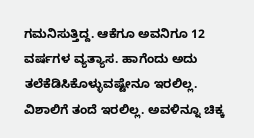ಗಮನಿಸುತ್ತಿದ್ದ. ಆಕೆಗೂ ಅವನಿಗೂ 12 ವರ್ಷಗಳ ವ್ಯತ್ಯಾಸ. ಹಾಗೆಂದು ಅದು ತಲೆಕೆಡಿಸಿಕೊಳ್ಳುವಷ್ಟೇನೂ ಇರಲಿಲ್ಲ.
ವಿಶಾಲಿಗೆ ತಂದೆ ಇರಲಿಲ್ಲ. ಅವಳಿನ್ನೂ ಚಿಕ್ಕ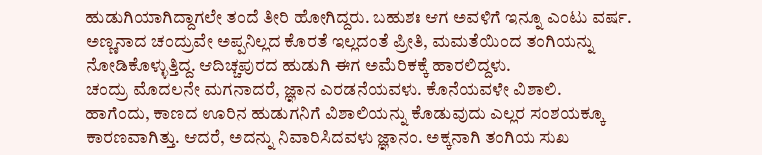ಹುಡುಗಿಯಾಗಿದ್ದಾಗಲೇ ತಂದೆ ತೀರಿ ಹೋಗಿದ್ದರು. ಬಹುಶಃ ಆಗ ಅವಳಿಗೆ ಇನ್ನೂ ಎಂಟು ವರ್ಷ. ಅಣ್ಣನಾದ ಚಂದ್ರುವೇ ಅಪ್ಪನಿಲ್ಲದ ಕೊರತೆ ಇಲ್ಲದಂತೆ ಪ್ರೀತಿ, ಮಮತೆಯಿಂದ ತಂಗಿಯನ್ನು ನೋಡಿಕೊಳ್ಳುತ್ತಿದ್ದ. ಆದಿಚ್ಚಪುರದ ಹುಡುಗಿ ಈಗ ಅಮೆರಿಕಕ್ಕೆ ಹಾರಲಿದ್ದಳು.
ಚಂದ್ರು ಮೊದಲನೇ ಮಗನಾದರೆ, ಜ್ಞಾನ ಎರಡನೆಯವಳು. ಕೊನೆಯವಳೇ ವಿಶಾಲಿ.
ಹಾಗೆಂದು, ಕಾಣದ ಊರಿನ ಹುಡುಗನಿಗೆ ವಿಶಾಲಿಯನ್ನು ಕೊಡುವುದು ಎಲ್ಲರ ಸಂಶಯಕ್ಕೂ ಕಾರಣವಾಗಿತ್ತು. ಆದರೆ, ಅದನ್ನು ನಿವಾರಿಸಿದವಳು ಜ್ಞಾನಂ. ಅಕ್ಕನಾಗಿ ತಂಗಿಯ ಸುಖ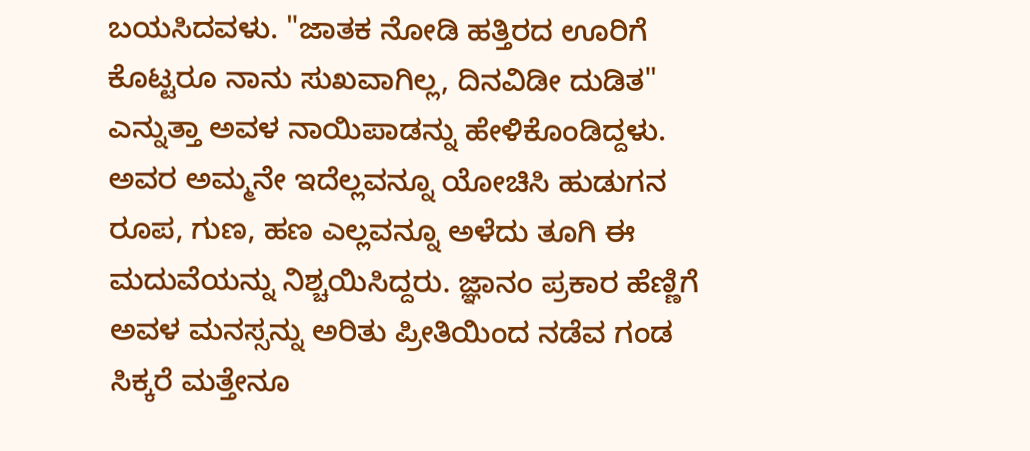ಬಯಸಿದವಳು. "ಜಾತಕ ನೋಡಿ ಹತ್ತಿರದ ಊರಿಗೆ ಕೊಟ್ಟರೂ ನಾನು ಸುಖವಾಗಿಲ್ಲ, ದಿನವಿಡೀ ದುಡಿತ" ಎನ್ನುತ್ತಾ ಅವಳ ನಾಯಿಪಾಡನ್ನು ಹೇಳಿಕೊಂಡಿದ್ದಳು. ಅವರ ಅಮ್ಮನೇ ಇದೆಲ್ಲವನ್ನೂ ಯೋಚಿಸಿ ಹುಡುಗನ ರೂಪ, ಗುಣ, ಹಣ ಎಲ್ಲವನ್ನೂ ಅಳೆದು ತೂಗಿ ಈ ಮದುವೆಯನ್ನು ನಿಶ್ಚಯಿಸಿದ್ದರು. ಜ್ಞಾನಂ ಪ್ರಕಾರ ಹೆಣ್ಣಿಗೆ ಅವಳ ಮನಸ್ಸನ್ನು ಅರಿತು ಪ್ರೀತಿಯಿಂದ ನಡೆವ ಗಂಡ ಸಿಕ್ಕರೆ ಮತ್ತೇನೂ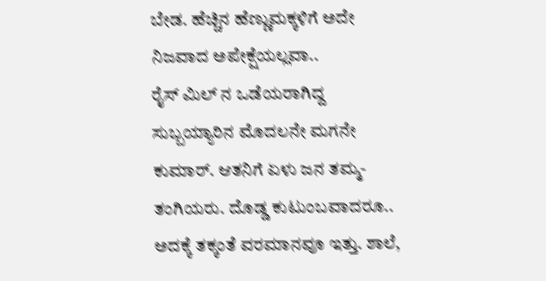ಬೇಡ. ಹೆಚ್ಚಿನ ಹೆಣ್ಣುಮಕ್ಕಳಿಗೆ ಅದೇ ನಿಜವಾದ ಅಪೇಕ್ಷೆಯಲ್ಲವಾ..
ರೈಸ್ ಮಿಲ್ ನ ಒಡೆಯರಾಗಿದ್ದ ಸುಬ್ಬಯ್ಯಾರಿನ ಮೊದಲನೇ ಮಗನೇ ಕುಮಾರ್. ಆತನಿಗೆ ಏಳು ಜನ ತಮ್ಮ- ತಂಗಿಯರು. ದೊಡ್ಡ ಕುಟುಂಬವಾದರೂ.. ಅದಕ್ಕೆ ತಕ್ಕಂತೆ ವರಮಾನವೂ ಇತ್ತು. ಶಾಲೆ,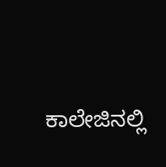ಕಾಲೇಜಿನಲ್ಲಿ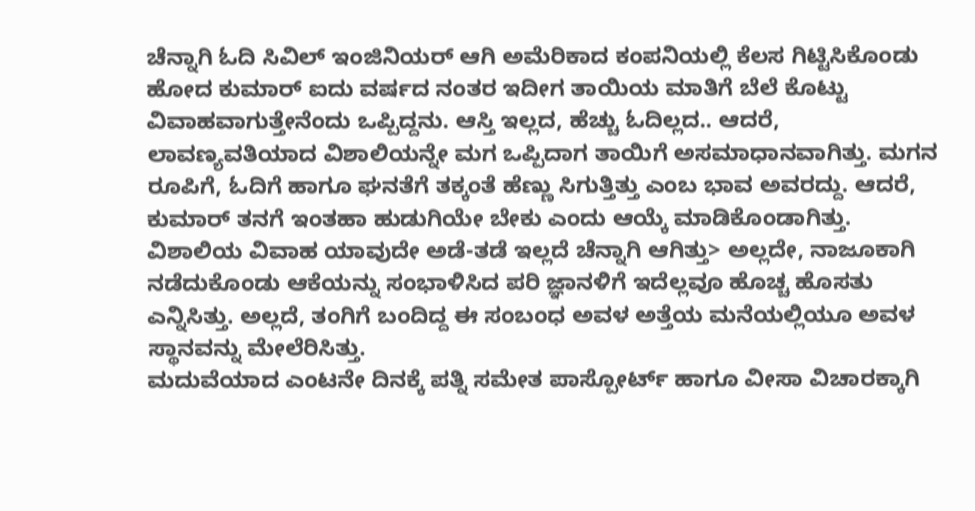ಚೆನ್ನಾಗಿ ಓದಿ ಸಿವಿಲ್ ಇಂಜಿನಿಯರ್ ಆಗಿ ಅಮೆರಿಕಾದ ಕಂಪನಿಯಲ್ಲಿ ಕೆಲಸ ಗಿಟ್ಟಿಸಿಕೊಂಡು ಹೋದ ಕುಮಾರ್ ಐದು ವರ್ಷದ ನಂತರ ಇದೀಗ ತಾಯಿಯ ಮಾತಿಗೆ ಬೆಲೆ ಕೊಟ್ಟು ವಿವಾಹವಾಗುತ್ತೇನೆಂದು ಒಪ್ಪಿದ್ದನು. ಆಸ್ತಿ ಇಲ್ಲದ, ಹೆಚ್ಚು ಓದಿಲ್ಲದ.. ಆದರೆ, ಲಾವಣ್ಯವತಿಯಾದ ವಿಶಾಲಿಯನ್ನೇ ಮಗ ಒಪ್ಪಿದಾಗ ತಾಯಿಗೆ ಅಸಮಾಧಾನವಾಗಿತ್ತು. ಮಗನ ರೂಪಿಗೆ, ಓದಿಗೆ ಹಾಗೂ ಘನತೆಗೆ ತಕ್ಕಂತೆ ಹೆಣ್ಣು ಸಿಗುತ್ತಿತ್ತು ಎಂಬ ಭಾವ ಅವರದ್ದು. ಆದರೆ, ಕುಮಾರ್ ತನಗೆ ಇಂತಹಾ ಹುಡುಗಿಯೇ ಬೇಕು ಎಂದು ಆಯ್ಕೆ ಮಾಡಿಕೊಂಡಾಗಿತ್ತು.
ವಿಶಾಲಿಯ ವಿವಾಹ ಯಾವುದೇ ಅಡೆ-ತಡೆ ಇಲ್ಲದೆ ಚೆನ್ನಾಗಿ ಆಗಿತ್ತು> ಅಲ್ಲದೇ, ನಾಜೂಕಾಗಿ ನಡೆದುಕೊಂಡು ಆಕೆಯನ್ನು ಸಂಭಾಳಿಸಿದ ಪರಿ ಜ್ಞಾನಳಿಗೆ ಇದೆಲ್ಲವೂ ಹೊಚ್ಚ ಹೊಸತು ಎನ್ನಿಸಿತ್ತು. ಅಲ್ಲದೆ, ತಂಗಿಗೆ ಬಂದಿದ್ದ ಈ ಸಂಬಂಧ ಅವಳ ಅತ್ತೆಯ ಮನೆಯಲ್ಲಿಯೂ ಅವಳ ಸ್ಥಾನವನ್ನು ಮೇಲೆರಿಸಿತ್ತು.
ಮದುವೆಯಾದ ಎಂಟನೇ ದಿನಕ್ಕೆ ಪತ್ನಿ ಸಮೇತ ಪಾಸ್ಪೋರ್ಟ್ ಹಾಗೂ ವೀಸಾ ವಿಚಾರಕ್ಕಾಗಿ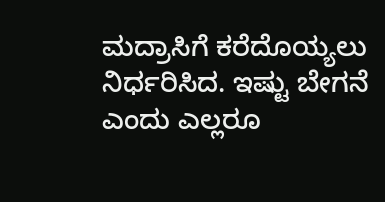ಮದ್ರಾಸಿಗೆ ಕರೆದೊಯ್ಯಲು ನಿರ್ಧರಿಸಿದ. ಇಷ್ಟು ಬೇಗನೆ ಎಂದು ಎಲ್ಲರೂ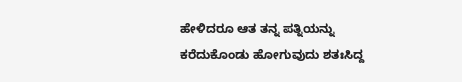ಹೇಳಿದರೂ ಆತ ತನ್ನ ಪತ್ನಿಯನ್ನು ಕರೆದುಕೊಂಡು ಹೋಗುವುದು ಶತಃಸಿದ್ದ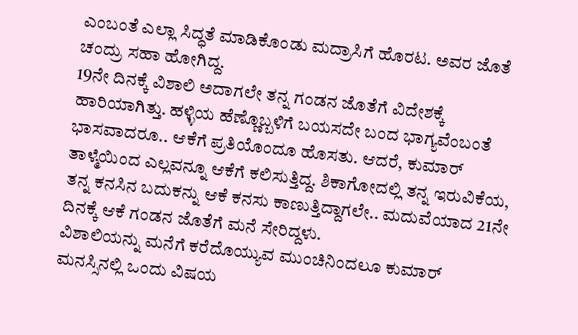ಎಂಬಂತೆ ಎಲ್ಲಾ ಸಿದ್ಧತೆ ಮಾಡಿಕೊಂಡು ಮದ್ರಾಸಿಗೆ ಹೊರಟ. ಅವರ ಜೊತೆ ಚಂದ್ರು ಸಹಾ ಹೋಗಿದ್ದ.
19ನೇ ದಿನಕ್ಕೆ ವಿಶಾಲಿ ಅದಾಗಲೇ ತನ್ನ ಗಂಡನ ಜೊತೆಗೆ ವಿದೇಶಕ್ಕೆ ಹಾರಿಯಾಗಿತ್ತು. ಹಳ್ಳಿಯ ಹೆಣ್ಣೊಬ್ಬಳಿಗೆ ಬಯಸದೇ ಬಂದ ಭಾಗ್ಯವೆಂಬಂತೆ ಭಾಸವಾದರೂ.. ಆಕೆಗೆ ಪ್ರತಿಯೊಂದೂ ಹೊಸತು. ಆದರೆ, ಕುಮಾರ್ ತಾಳ್ಮೆಯಿಂದ ಎಲ್ಲವನ್ನೂ ಆಕೆಗೆ ಕಲಿಸುತ್ತಿದ್ದ. ಶಿಕಾಗೋದಲ್ಲಿ ತನ್ನ ಇರುವಿಕೆಯ, ತನ್ನ ಕನಸಿನ ಬದುಕನ್ನು ಆಕೆ ಕನಸು ಕಾಣುತ್ತಿದ್ದಾಗಲೇ.. ಮದುವೆಯಾದ 21ನೇ ದಿನಕ್ಕೆ ಆಕೆ ಗಂಡನ ಜೊತೆಗೆ ಮನೆ ಸೇರಿದ್ದಳು.
ವಿಶಾಲಿಯನ್ನು ಮನೆಗೆ ಕರೆದೊಯ್ಯುವ ಮುಂಚಿನಿಂದಲೂ ಕುಮಾರ್ ಮನಸ್ಸಿನಲ್ಲಿ ಒಂದು ವಿಷಯ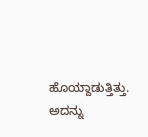ಹೊಯ್ದಾಡುತ್ತಿತ್ತು. ಅದನ್ನು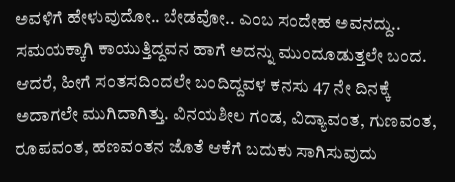ಅವಳಿಗೆ ಹೇಳುವುದೋ.. ಬೇಡವೋ.. ಎಂಬ ಸಂದೇಹ ಅವನದ್ದು.. ಸಮಯಕ್ಕಾಗಿ ಕಾಯುತ್ತಿದ್ದವನ ಹಾಗೆ ಅದನ್ನು ಮುಂದೂಡುತ್ತಲೇ ಬಂದ.
ಆದರೆ, ಹೀಗೆ ಸಂತಸದಿಂದಲೇ ಬಂದಿದ್ದವಳ ಕನಸು 47 ನೇ ದಿನಕ್ಕೆ ಅದಾಗಲೇ ಮುಗಿದಾಗಿತ್ತು. ವಿನಯಶೀಲ ಗಂಡ, ವಿದ್ಯಾವಂತ, ಗುಣವಂತ, ರೂಪವಂತ, ಹಣವಂತನ ಜೊತೆ ಆಕೆಗೆ ಬದುಕು ಸಾಗಿಸುವುದು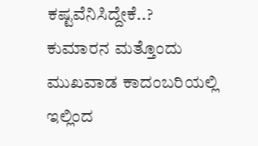ಕಷ್ಟವೆನಿಸಿದ್ದೇಕೆ..? ಕುಮಾರನ ಮತ್ತೊಂದು ಮುಖವಾಡ ಕಾದಂಬರಿಯಲ್ಲಿ ಇಲ್ಲಿಂದ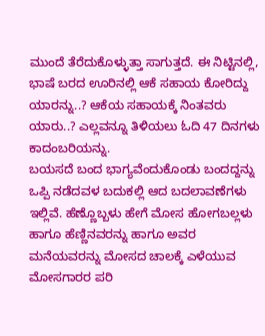ಮುಂದೆ ತೆರೆದುಕೊಳ್ಳುತ್ತಾ ಸಾಗುತ್ತದೆ. ಈ ನಿಟ್ಟಿನಲ್ಲಿ, ಭಾಷೆ ಬರದ ಊರಿನಲ್ಲಿ ಆಕೆ ಸಹಾಯ ಕೋರಿದ್ದು ಯಾರನ್ನು..? ಆಕೆಯ ಸಹಾಯಕ್ಕೆ ನಿಂತವರು ಯಾರು..? ಎಲ್ಲವನ್ನೂ ತಿಳಿಯಲು ಓದಿ 47 ದಿನಗಳು ಕಾದಂಬರಿಯನ್ನು.
ಬಯಸದೆ ಬಂದ ಭಾಗ್ಯವೆಂದುಕೊಂಡು ಬಂದದ್ದನ್ನು ಒಪ್ಪಿ ನಡೆದವಳ ಬದುಕಲ್ಲಿ ಆದ ಬದಲಾವಣೆಗಳು ಇಲ್ಲಿವೆ. ಹೆಣ್ಣೊಬ್ಬಳು ಹೇಗೆ ಮೋಸ ಹೋಗಬಲ್ಲಳು ಹಾಗೂ ಹೆಣ್ಣಿನವರನ್ನು ಹಾಗೂ ಅವರ ಮನೆಯವರನ್ನು ಮೋಸದ ಚಾಲಕ್ಕೆ ಎಳೆಯುವ ಮೋಸಗಾರರ ಪರಿ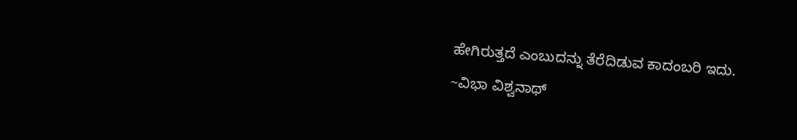ಹೇಗಿರುತ್ತದೆ ಎಂಬುದನ್ನು ತೆರೆದಿಡುವ ಕಾದಂಬರಿ ಇದು.
~ವಿಭಾ ವಿಶ್ವನಾಥ್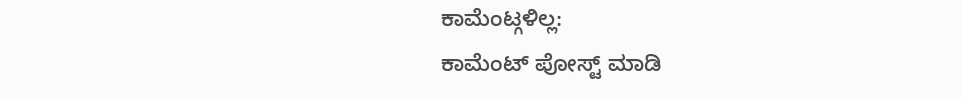ಕಾಮೆಂಟ್ಗಳಿಲ್ಲ:
ಕಾಮೆಂಟ್ ಪೋಸ್ಟ್ ಮಾಡಿ